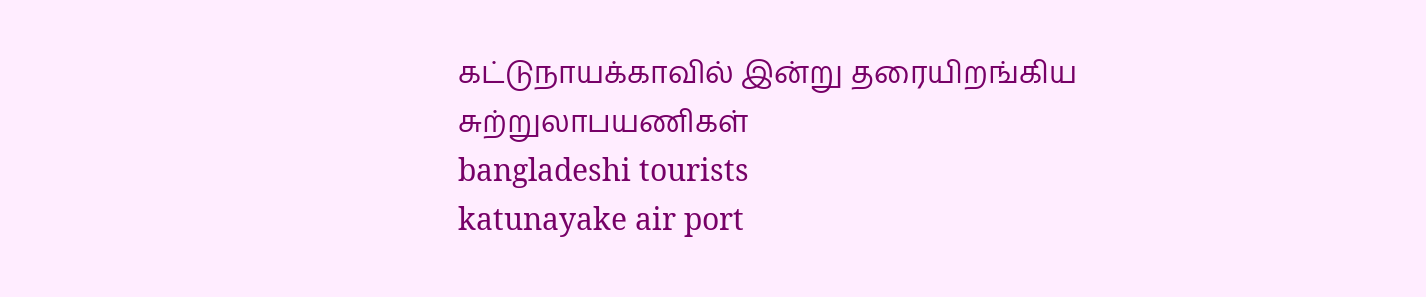கட்டுநாயக்காவில் இன்று தரையிறங்கிய சுற்றுலாபயணிகள்
bangladeshi tourists
katunayake air port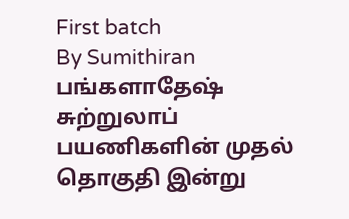First batch
By Sumithiran
பங்களாதேஷ் சுற்றுலாப் பயணிகளின் முதல் தொகுதி இன்று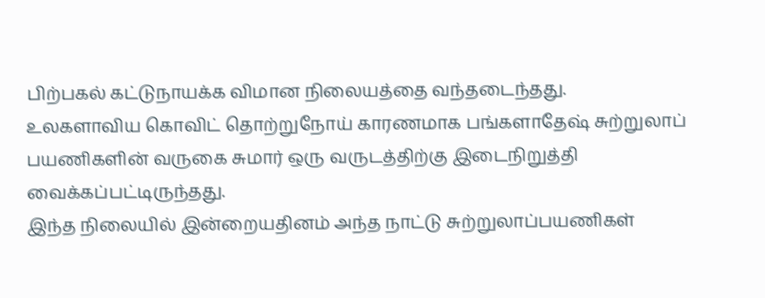பிற்பகல் கட்டுநாயக்க விமான நிலையத்தை வந்தடைந்தது.
உலகளாவிய கொவிட் தொற்றுநோய் காரணமாக பங்களாதேஷ் சுற்றுலாப் பயணிகளின் வருகை சுமார் ஒரு வருடத்திற்கு இடைநிறுத்தி வைக்கப்பட்டிருந்தது.
இந்த நிலையில் இன்றையதினம் அந்த நாட்டு சுற்றுலாப்பயணிகள்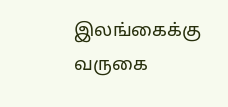இலங்கைக்கு வருகை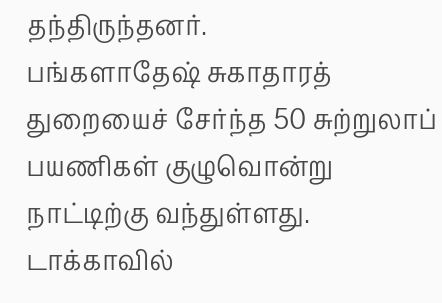தந்திருந்தனர்.
பங்களாதேஷ் சுகாதாரத் துறையைச் சேர்ந்த 50 சுற்றுலாப் பயணிகள் குழுவொன்று நாட்டிற்கு வந்துள்ளது. டாக்காவில்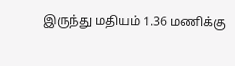இருந்து மதியம் 1.36 மணிக்கு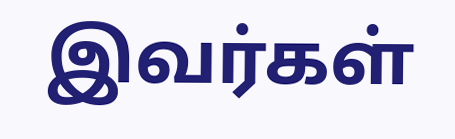இவர்கள்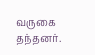வருகை தந்தனர்.